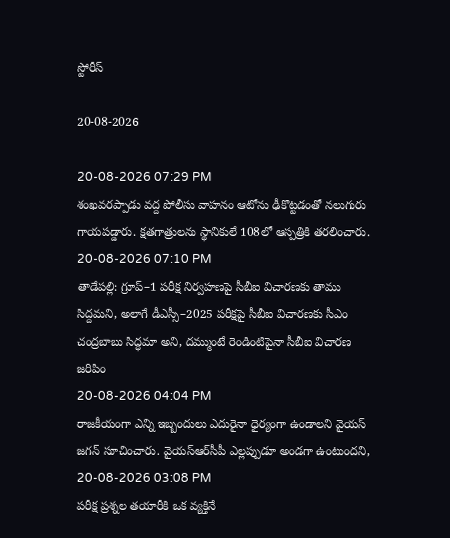స్టోరీస్

20-08-2026

20-08-2026 07:29 PM
శంఖవరప్పాడు వద్ద పోలీసు వాహనం ఆటోను ఢీకొట్టడంతో నలుగురు గాయపడ్డారు. క్షతగాత్రులను స్థానికులే 108లో ఆస్పత్రికి తరలించారు.
20-08-2026 07:10 PM
తాడేపల్లి: గ్రూప్‌–1 పరీక్ష నిర్వహణపై సీబీఐ విచారణకు తాము సిద్దమని, అలాగే డీఎస్సీ–2025 పరీక్షపై సీబీఐ విచారణకు సీఎం చంద్రబాబు సిద్ధమా అని, దమ్ముంటే రెండింటిపైనా సీబీఐ విచారణ జరిపిం
20-08-2026 04:04 PM
రాజకీయంగా ఎన్ని ఇబ్బందులు ఎదురైనా ధైర్యంగా ఉండాలని వైయస్‌ జగన్‌ సూచించారు. వైయ‌స్ఆర్‌సీపీ ఎల్లప్పుడూ అండగా ఉంటుందని,
20-08-2026 03:08 PM
పరీక్ష ప్రశ్నల తయారీకి ఒక వ్యక్తినే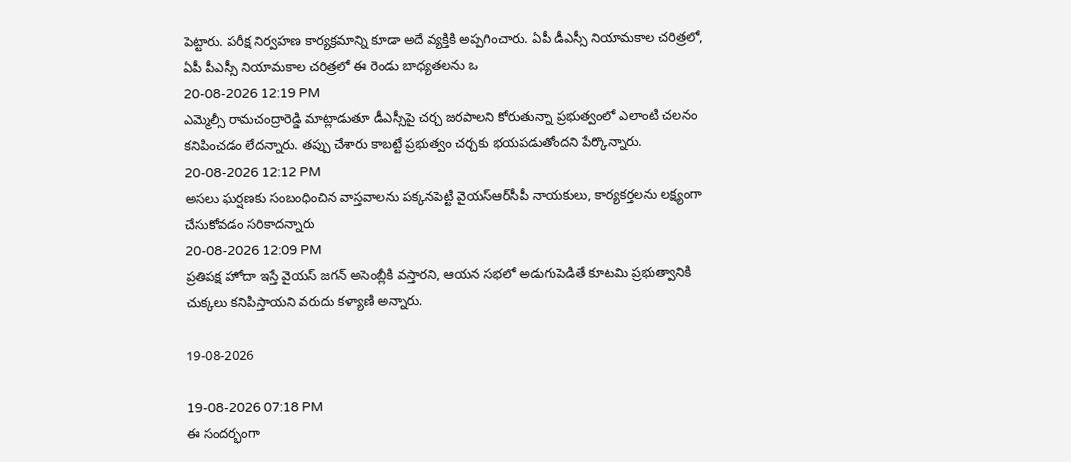పెట్టారు. పరీక్ష నిర్వహణ కార్యక్రమాన్ని కూడా అదే వ్యక్తికి అప్పగించారు. ఏపీ డీఎస్సీ నియామకాల చరిత్రలో, ఏపీ పీఎస్సీ నియామకాల చరిత్రలో ఈ రెండు బాధ్యతలను ఒ
20-08-2026 12:19 PM
ఎమ్మెల్సీ రామచంద్రారెడ్డి మాట్లాడుతూ డీఎస్సీపై చర్చ జరపాలని కోరుతున్నా ప్రభుత్వంలో ఎలాంటి చలనం కనిపించడం లేదన్నారు. తప్పు చేశారు కాబట్టే ప్రభుత్వం చర్చకు భయపడుతోందని పేర్కొన్నారు.
20-08-2026 12:12 PM
అసలు ఘర్షణకు సంబంధించిన వాస్తవాలను పక్కనపెట్టి వైయ‌స్ఆర్‌సీపీ నాయకులు, కార్యకర్తలను లక్ష్యంగా చేసుకోవడం సరికాదన్నారు
20-08-2026 12:09 PM
ప్రతిపక్ష హోదా ఇస్తే వైయస్‌ జగన్‌ అసెంబ్లీకి వస్తారని, ఆయన సభలో అడుగుపెడితే కూటమి ప్రభుత్వానికి చుక్కలు కనిపిస్తాయని వరుదు కళ్యాణి అన్నారు.

19-08-2026

19-08-2026 07:18 PM
ఈ సందర్భంగా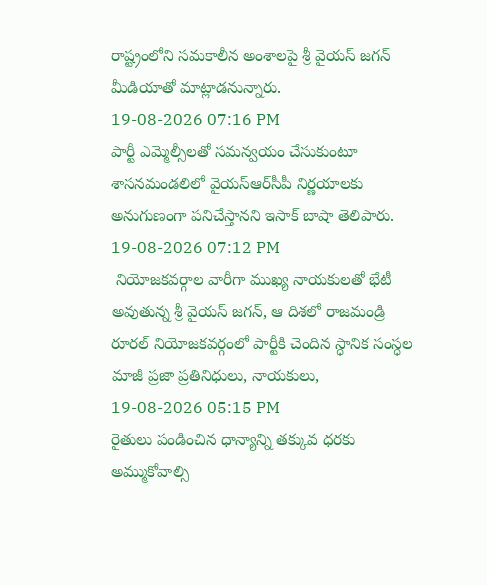రాష్ట్రంలోని సమకాలీన అంశాలపై శ్రీ వైయస్‌ జగన్‌ మీడియాతో మాట్లాడనున్నారు.
19-08-2026 07:16 PM
పార్టీ ఎమ్మెల్సీలతో సమన్వయం చేసుకుంటూ శాసనమండలిలో వైయ‌స్ఆర్‌సీపీ నిర్ణయాలకు అనుగుణంగా పనిచేస్తానని ఇసాక్‌ బాషా తెలిపారు.
19-08-2026 07:12 PM
 నియోజకవర్గాల వారీగా ముఖ్య నాయకులతో భేటీ అవుతున్న శ్రీ వైయస్‌ జగన్, ఆ దిశలో రాజమండ్రి రూరల్‌ నియోజకవర్గంలో పార్టీకి చెందిన స్ధానిక సంస్ధల మాజీ ప్రజా ప్రతినిధులు, నాయకులు,
19-08-2026 05:15 PM
రైతులు పండించిన ధాన్యాన్ని తక్కువ ధరకు అమ్ముకోవాల్సి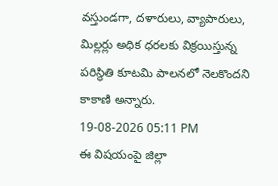వస్తుండగా, దళారులు, వ్యాపారులు, మిల్లర్లు అధిక ధరలకు విక్రయిస్తున్న పరిస్థితి కూటమి పాలనలో నెలకొందని కాకాణి అన్నారు.
19-08-2026 05:11 PM
ఈ విషయంపై జిల్లా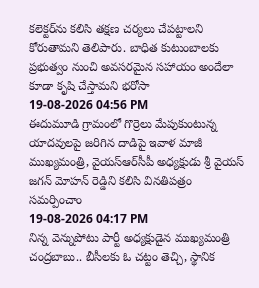కలెక్టర్‌ను కలిసి తక్షణ చర్యలు చేపట్టాలని కోరుతామని తెలిపారు. బాధిత కుటుంబాలకు ప్రభుత్వం నుంచి అవసరమైన సహాయం అందేలా కూడా కృషి చేస్తామని భరోసా
19-08-2026 04:56 PM
ఈదుమూడి గ్రామంలో గొర్రెలు మేపుకుంటున్న యాదవులపై జరిగిన దాడిపై ఇవాళ మాజీ ముఖ్యమంత్రి, వైయ‌స్ఆర్‌సీపీ అధ్యక్షుడు శ్రీ వైయస్ జగన్ మోహన్ రెడ్డిని కలిసి వినతిపత్రం సమర్పించాం
19-08-2026 04:17 PM
నిన్న వెన్నుపోటు పార్టీ అధ్యక్షుడైన ముఖ్యమంత్రి చంద్రబాబు.. బీసీలకు ఓ చట్టం తెచ్చి, స్థానిక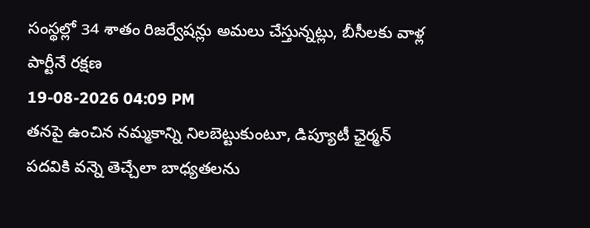సంస్థల్లో 34 శాతం రిజర్వేషన్లు అమలు చేస్తున్నట్లు, బీసీలకు వాళ్ల పార్టీనే రక్షణ
19-08-2026 04:09 PM
తనపై ఉంచిన నమ్మకాన్ని నిలబెట్టుకుంటూ, డిప్యూటీ ఛైర్మన్‌ పదవికి వన్నె తెచ్చేలా బాధ్యతలను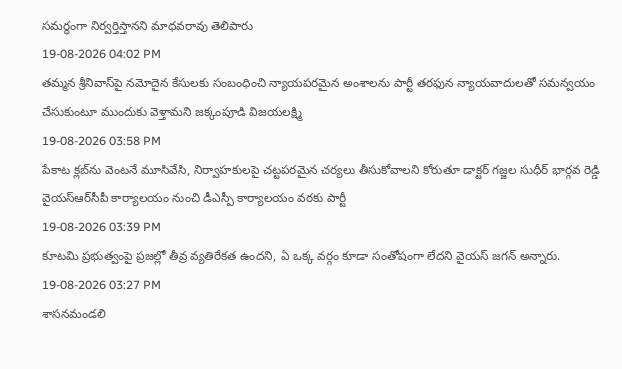సమర్థంగా నిర్వర్తిస్తానని మాధవరావు తెలిపారు
19-08-2026 04:02 PM
తమ్మన శ్రీనివాస్‌పై నమోదైన కేసులకు సంబంధించి న్యాయపరమైన అంశాలను పార్టీ తరఫున న్యాయవాదులతో సమన్వయం చేసుకుంటూ ముందుకు వెళ్తామని జక్కంపూడి విజయలక్ష్మి
19-08-2026 03:58 PM
పేకాట క్లబ్‌ను వెంటనే మూసివేసి, నిర్వాహకులపై చట్టపరమైన చర్యలు తీసుకోవాలని కోరుతూ డాక్టర్ గజ్జల సుధీర్ భార్గవ రెడ్డి వైయ‌స్ఆర్‌సీపీ కార్యాలయం నుంచి డీఎస్పీ కార్యాలయం వరకు పార్టీ
19-08-2026 03:39 PM
కూటమి ప్రభుత్వంపై ప్రజల్లో తీవ్ర వ్యతిరేకత ఉందని, ఏ ఒక్క వర్గం కూడా సంతోషంగా లేదని వైయస్‌ జగన్‌ అన్నారు.
19-08-2026 03:27 PM
శాసనమండలి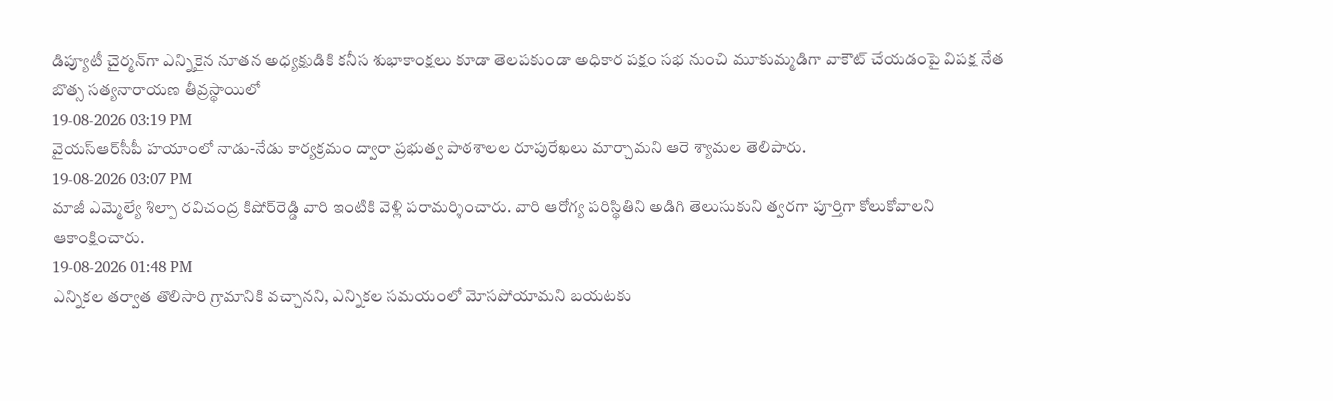డిప్యూటీ చైర్మన్‌గా ఎన్నికైన నూతన అధ్యక్షుడికి కనీస శుభాకాంక్షలు కూడా తెలపకుండా అధికార పక్షం సభ నుంచి మూకుమ్మడిగా వాకౌట్ చేయడంపై విపక్ష నేత బొత్స సత్యనారాయణ తీవ్రస్థాయిలో
19-08-2026 03:19 PM
వైయ‌స్ఆర్‌సీపీ హ‌యాంలో నాడు-నేడు కార్యక్రమం ద్వారా ప్రభుత్వ పాఠశాలల రూపురేఖలు మార్చామని ఆరె శ్యామల తెలిపారు.
19-08-2026 03:07 PM
మాజీ ఎమ్మెల్యే శిల్పా రవిచంద్ర కిషోర్‌రెడ్డి వారి ఇంటికి వెళ్లి పరామర్శించారు. వారి ఆరోగ్య పరిస్థితిని అడిగి తెలుసుకుని త్వరగా పూర్తిగా కోలుకోవాలని ఆకాంక్షించారు.
19-08-2026 01:48 PM
ఎన్నికల తర్వాత తొలిసారి గ్రామానికి వచ్చానని, ఎన్నికల సమయంలో మోసపోయామని బయటకు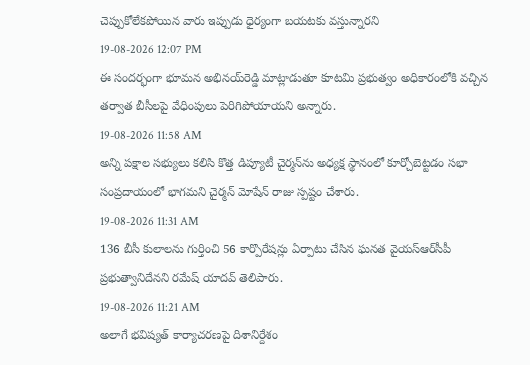చెప్పుకోలేకపోయిన వారు ఇప్పుడు ధైర్యంగా బయటకు వస్తున్నారని
19-08-2026 12:07 PM
ఈ సందర్భంగా భూమన అభినయ్‌రెడ్డి మాట్లాడుతూ కూటమి ప్రభుత్వం అధికారంలోకి వచ్చిన తర్వాత బీసీలపై వేధింపులు పెరిగిపోయాయని అన్నారు.
19-08-2026 11:58 AM
అన్ని పక్షాల సభ్యులు కలిసి కొత్త డిప్యూటీ చైర్మన్‌ను అధ్యక్ష స్థానంలో కూర్చోబెట్టడం సభా సంప్రదాయంలో భాగమని చైర్మన్‌ మోషేన్‌ రాజు స్పష్టం చేశారు.
19-08-2026 11:31 AM
136 బీసీ కులాలను గుర్తించి 56 కార్పొరేషన్లు ఏర్పాటు చేసిన ఘనత వైయ‌స్ఆర్‌సీపీ ప్రభుత్వానిదేనని రమేష్ యాదవ్ తెలిపారు.
19-08-2026 11:21 AM
అలాగే భవిష్యత్‌ కార్యాచరణపై దిశానిర్దేశం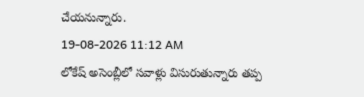చేయనున్నారు.
19-08-2026 11:12 AM
లోకేష్ అసెంబ్లీలో సవాళ్లు విసురుతున్నారు తప్ప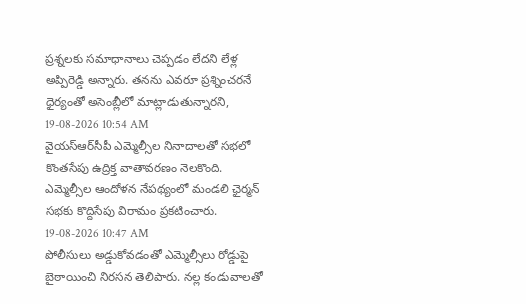ప్రశ్నలకు సమాధానాలు చెప్పడం లేదని లేళ్ల అప్పిరెడ్డి అన్నారు. తనను ఎవరూ ప్రశ్నించరనే ధైర్యంతో అసెంబ్లీలో మాట్లాడుతున్నారని,
19-08-2026 10:54 AM
వైయ‌స్ఆర్‌సీపీ ఎమ్మెల్సీల నినాదాలతో సభలో కొంతసేపు ఉద్రిక్త వాతావరణం నెలకొంది. ఎమ్మెల్సీల ఆందోళన నేపథ్యంలో మండలి ఛైర్మన్ సభకు కొద్దిసేపు విరామం ప్రకటించారు.
19-08-2026 10:47 AM
పోలీసులు అడ్డుకోవడంతో ఎమ్మెల్సీలు రోడ్డుపై బైఠాయించి నిరసన తెలిపారు. నల్ల కండువాలతో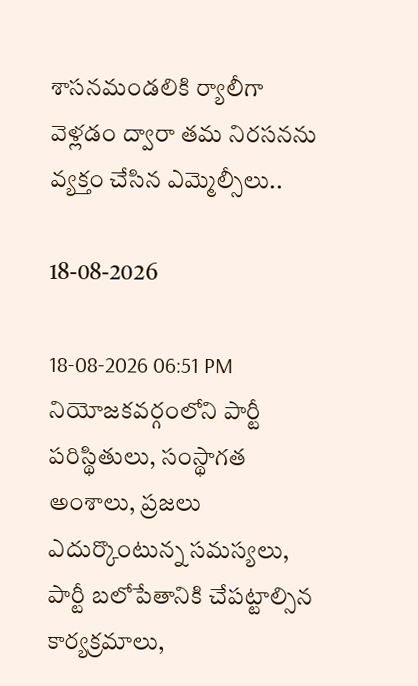శాసనమండలికి ర్యాలీగా వెళ్లడం ద్వారా తమ నిరసనను వ్యక్తం చేసిన ఎమ్మెల్సీలు..

18-08-2026

18-08-2026 06:51 PM
నియోజకవర్గంలోని పార్టీ పరిస్థితులు, సంస్థాగత అంశాలు, ప్రజలు ఎదుర్కొంటున్న సమస్యలు, పార్టీ బలోపేతానికి చేపట్టాల్సిన కార్యక్రమాలు,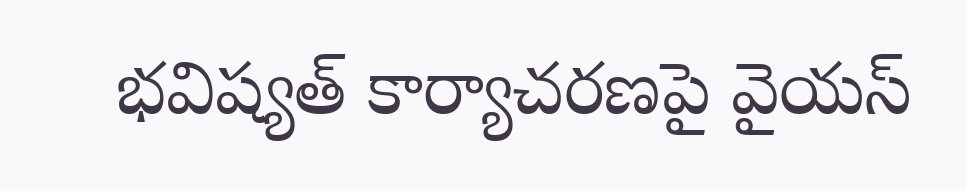భవిష్యత్‌ కార్యాచరణపై వైయస్‌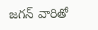జగన్‌ వారితో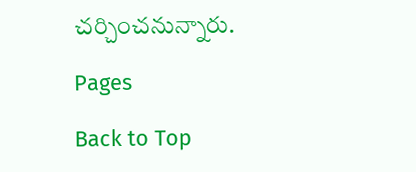చర్చించనున్నారు.

Pages

Back to Top